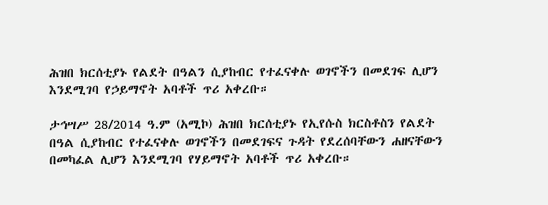ሕዝበ ክርሰቲያኑ የልደት በዓልን ሲያከብር የተፈናቀሉ ወገኖችን በመደገፍ ሊሆን እንደሚገባ የኃይማኖት አባቶች ጥሪ አቀረቡ።

ታኅሣሥ 28/2014 ዓ.ም (አሚኮ) ሕዝበ ክርሰቲያኑ የኢየሱስ ክርስቶስን የልደት በዓል ሲያከብር የተፈናቀሉ ወገኖችን በመደገፍና ጉዳት የደረሰባቸውን ሐዘናቸውን በመካፈል ሊሆን እንደሚገባ የሃይማኖት አባቶች ጥሪ አቀረቡ።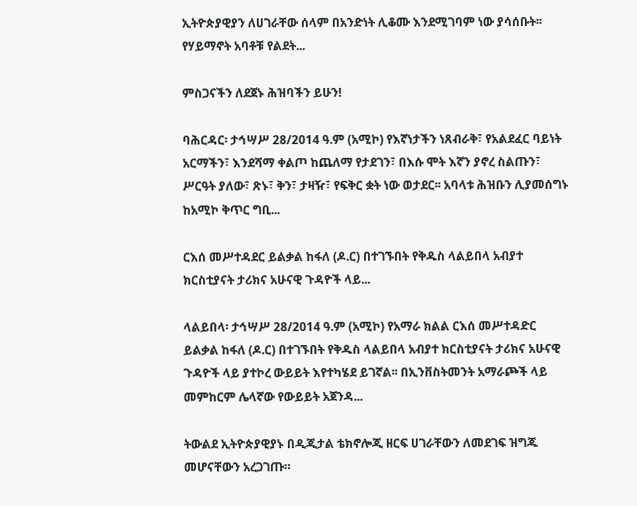ኢትዮጵያዊያን ለሀገራቸው ሰላም በአንድነት ሊቆሙ እንደሚገባም ነው ያሳሰቡት፡፡ የሃይማኖት አባቶቹ የልደት...

ምስጋናችን ለደጀኑ ሕዝባችን ይሁን!

ባሕርዳር፡ ታኅሣሥ 28/2014 ዓ.ም (አሚኮ) የእኛነታችን ነጸብራቅ፣ የአልደፈር ባይነት አርማችን፣ እንደሻማ ቀልጦ ከጨለማ የታደገን፣ በእሱ ሞት እኛን ያኖረ ስልጡን፣ ሥርዓት ያለው፣ ጽኑ፣ ቅን፣ ታዛዥ፣ የፍቅር ቋት ነው ወታደር፡፡ አባላቱ ሕዝቡን ሊያመሰግኑ ከአሚኮ ቅጥር ግቢ...

ርእሰ መሥተዳደር ይልቃል ከፋለ (ዶ.ር) በተገኙበት የቅዱስ ላልይበላ አብያተ ክርስቲያናት ታሪክና አሁናዊ ጉዳዮች ላይ...

ላልይበላ፡ ታኅሣሥ 28/2014 ዓ.ም (አሚኮ) የአማራ ክልል ርእሰ መሥተዳድር ይልቃል ከፋለ (ዶ.ር) በተገኙበት የቅዱስ ላልይበላ አብያተ ክርስቲያናት ታሪክና አሁናዊ ጉዳዮች ላይ ያተኮረ ውይይት እየተካሄደ ይገኛል፡፡ በኢንቨስትመንት አማራጮች ላይ መምከርም ሌላኛው የውይይት አጀንዳ...

ትውልደ ኢትዮጵያዊያኑ በዲጂታል ቴክኖሎጂ ዘርፍ ሀገራቸውን ለመደገፍ ዝግጁ መሆናቸውን አረጋገጡ።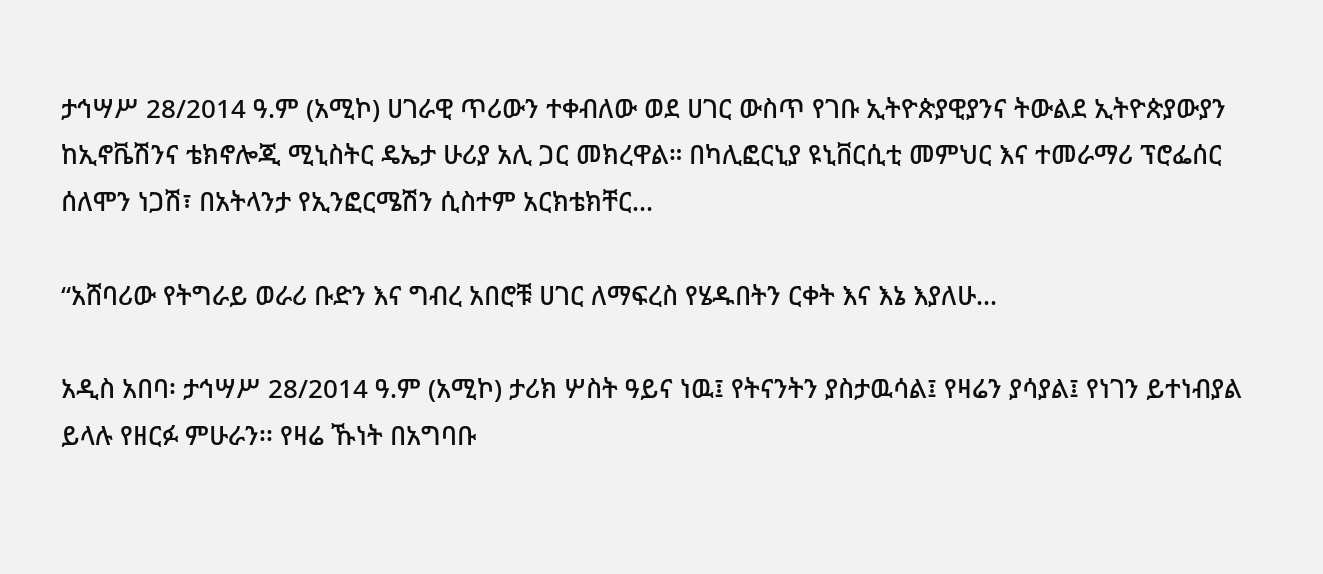ታኅሣሥ 28/2014 ዓ.ም (አሚኮ) ሀገራዊ ጥሪውን ተቀብለው ወደ ሀገር ውስጥ የገቡ ኢትዮጵያዊያንና ትውልደ ኢትዮጵያውያን ከኢኖቬሽንና ቴክኖሎጂ ሚኒስትር ዴኤታ ሁሪያ አሊ ጋር መክረዋል። በካሊፎርኒያ ዩኒቨርሲቲ መምህር እና ተመራማሪ ፕሮፌሰር ሰለሞን ነጋሽ፣ በአትላንታ የኢንፎርሜሽን ሲስተም አርክቴክቸር...

“አሸባሪው የትግራይ ወራሪ ቡድን እና ግብረ አበሮቹ ሀገር ለማፍረስ የሄዱበትን ርቀት እና እኔ እያለሁ...

አዲስ አበባ፡ ታኅሣሥ 28/2014 ዓ.ም (አሚኮ) ታሪክ ሦስት ዓይና ነዉ፤ የትናንትን ያስታዉሳል፤ የዛሬን ያሳያል፤ የነገን ይተነብያል ይላሉ የዘርፉ ምሁራን፡፡ የዛሬ ኹነት በአግባቡ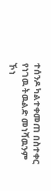ተሰንዶ ካልተቀመጠ በስተቀር የነገዉ ትዉልድ መነሻዉንም ኾነ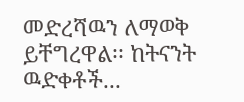መድረሻዉን ለማወቅ ይቸግረዋል፡፡ ከትናንት ዉድቀቶች...